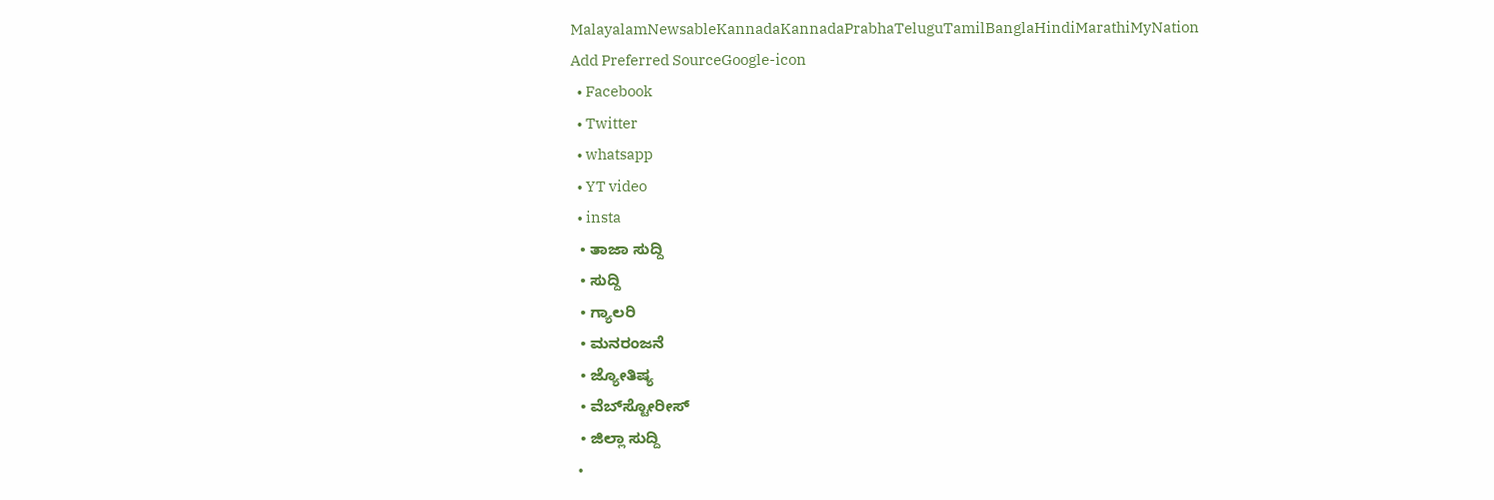MalayalamNewsableKannadaKannadaPrabhaTeluguTamilBanglaHindiMarathiMyNation
Add Preferred SourceGoogle-icon
  • Facebook
  • Twitter
  • whatsapp
  • YT video
  • insta
  • ತಾಜಾ ಸುದ್ದಿ
  • ಸುದ್ದಿ
  • ಗ್ಯಾಲರಿ
  • ಮನರಂಜನೆ
  • ಜ್ಯೋತಿಷ್ಯ
  • ವೆಬ್‌ಸ್ಟೋರೀಸ್
  • ಜಿಲ್ಲಾ ಸುದ್ದಿ
  •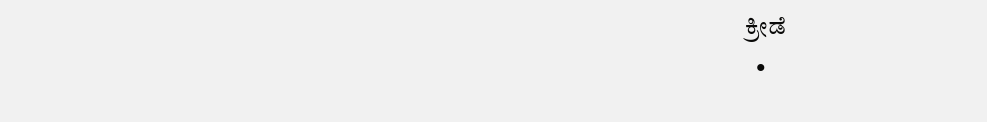ಕ್ರೀಡೆ
  •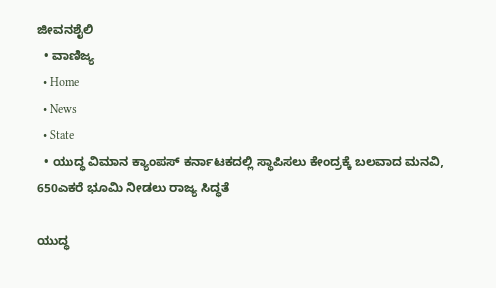ಜೀವನಶೈಲಿ
  • ವಾಣಿಜ್ಯ
  • Home
  • News
  • State
  • ಯುದ್ಧ ವಿಮಾನ ಕ್ಯಾಂಪಸ್‌ ಕರ್ನಾಟಕದಲ್ಲಿ ಸ್ಥಾಪಿಸಲು ಕೇಂದ್ರಕ್ಕೆ ಬಲವಾದ ಮನವಿ, 650ಎಕರೆ ಭೂಮಿ ನೀಡಲು ರಾಜ್ಯ ಸಿದ್ಧತೆ

ಯುದ್ಧ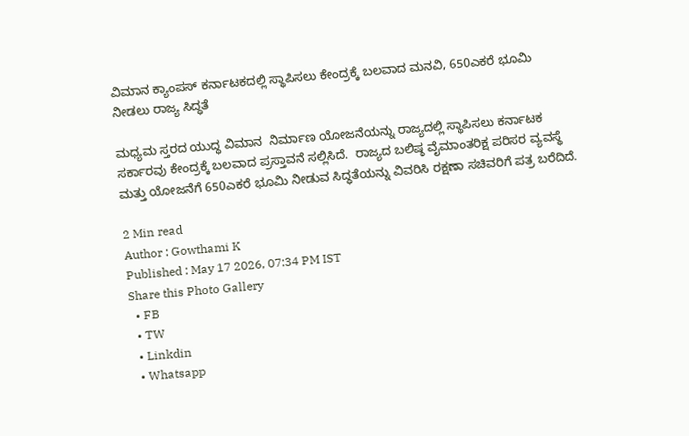ವಿಮಾನ ಕ್ಯಾಂಪಸ್‌ ಕರ್ನಾಟಕದಲ್ಲಿ ಸ್ಥಾಪಿಸಲು ಕೇಂದ್ರಕ್ಕೆ ಬಲವಾದ ಮನವಿ, 650ಎಕರೆ ಭೂಮಿ ನೀಡಲು ರಾಜ್ಯ ಸಿದ್ಧತೆ

ಮಧ್ಯಮ ಸ್ತರದ ಯುದ್ಧ ವಿಮಾನ  ನಿರ್ಮಾಣ ಯೋಜನೆಯನ್ನು ರಾಜ್ಯದಲ್ಲಿ ಸ್ಥಾಪಿಸಲು ಕರ್ನಾಟಕ ಸರ್ಕಾರವು ಕೇಂದ್ರಕ್ಕೆ ಬಲವಾದ ಪ್ರಸ್ತಾವನೆ ಸಲ್ಲಿಸಿದೆ.  ರಾಜ್ಯದ ಬಲಿಷ್ಠ ವೈಮಾಂತರಿಕ್ಷ ಪರಿಸರ ವ್ಯವಸ್ಥೆ ಮತ್ತು ಯೋಜನೆಗೆ 650ಎಕರೆ ಭೂಮಿ ನೀಡುವ ಸಿದ್ಧತೆಯನ್ನು ವಿವರಿಸಿ ರಕ್ಷಣಾ ಸಚಿವರಿಗೆ ಪತ್ರ ಬರೆದಿದೆ.

2 Min read
Author : Gowthami K
Published : May 17 2026, 07:34 PM IST
Share this Photo Gallery
  • FB
  • TW
  • Linkdin
  • Whatsapp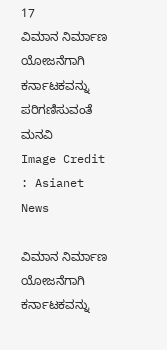17
ವಿಮಾನ ನಿರ್ಮಾಣ ಯೋಜನೆಗಾಗಿ ಕರ್ನಾಟಕವನ್ನು ಪರಿಗಣಿಸುವಂತೆ ಮನವಿ
Image Credit : Asianet News

ವಿಮಾನ ನಿರ್ಮಾಣ ಯೋಜನೆಗಾಗಿ ಕರ್ನಾಟಕವನ್ನು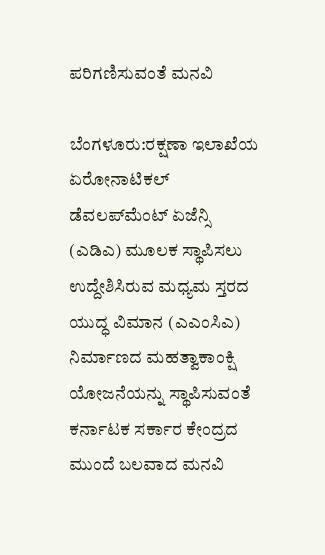ಪರಿಗಣಿಸುವಂತೆ ಮನವಿ

ಬೆಂಗಳೂರು:ರಕ್ಷಣಾ ಇಲಾಖೆಯ ಏರೋನಾಟಿಕಲ್‌ ಡೆವಲಪ್‌ಮೆಂಟ್ ಏಜೆನ್ಸಿ (ಎಡಿಎ) ಮೂಲಕ ಸ್ಥಾಪಿಸಲು ಉದ್ದೇಶಿಸಿರುವ ಮಧ್ಯಮ ಸ್ತರದ ಯುದ್ಧ ವಿಮಾನ (ಎಎಂಸಿಎ) ನಿರ್ಮಾಣದ ಮಹತ್ವಾಕಾಂಕ್ಷಿ ಯೋಜನೆಯನ್ನು ಸ್ಥಾಪಿಸುವಂತೆ ಕರ್ನಾಟಕ ಸರ್ಕಾರ ಕೇಂದ್ರದ ಮುಂದೆ ಬಲವಾದ ಮನವಿ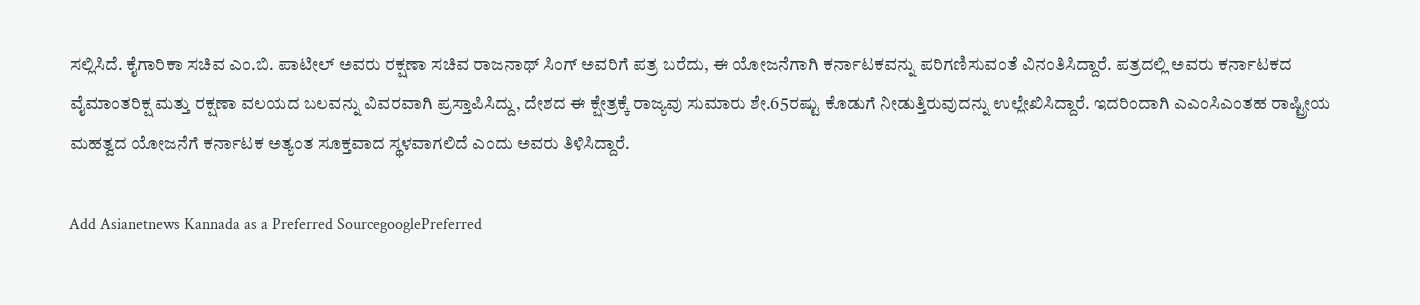ಸಲ್ಲಿಸಿದೆ. ಕೈಗಾರಿಕಾ ಸಚಿವ ಎಂ.ಬಿ. ಪಾಟೀಲ್ ಅವರು ರಕ್ಷಣಾ ಸಚಿವ ರಾಜನಾಥ್ ಸಿಂಗ್ ಅವರಿಗೆ ಪತ್ರ ಬರೆದು, ಈ ಯೋಜನೆಗಾಗಿ ಕರ್ನಾಟಕವನ್ನು ಪರಿಗಣಿಸುವಂತೆ ವಿನಂತಿಸಿದ್ದಾರೆ. ಪತ್ರದಲ್ಲಿ ಅವರು ಕರ್ನಾಟಕದ ವೈಮಾಂತರಿಕ್ಷ ಮತ್ತು ರಕ್ಷಣಾ ವಲಯದ ಬಲವನ್ನು ವಿವರವಾಗಿ ಪ್ರಸ್ತಾಪಿಸಿದ್ದು, ದೇಶದ ಈ ಕ್ಷೇತ್ರಕ್ಕೆ ರಾಜ್ಯವು ಸುಮಾರು ಶೇ.65ರಷ್ಟು ಕೊಡುಗೆ ನೀಡುತ್ತಿರುವುದನ್ನು ಉಲ್ಲೇಖಿಸಿದ್ದಾರೆ. ಇದರಿಂದಾಗಿ ಎಎಂಸಿಎಂತಹ ರಾಷ್ಟ್ರೀಯ ಮಹತ್ವದ ಯೋಜನೆಗೆ ಕರ್ನಾಟಕ ಅತ್ಯಂತ ಸೂಕ್ತವಾದ ಸ್ಥಳವಾಗಲಿದೆ ಎಂದು ಅವರು ತಿಳಿಸಿದ್ದಾರೆ.

Add Asianetnews Kannada as a Preferred SourcegooglePreferred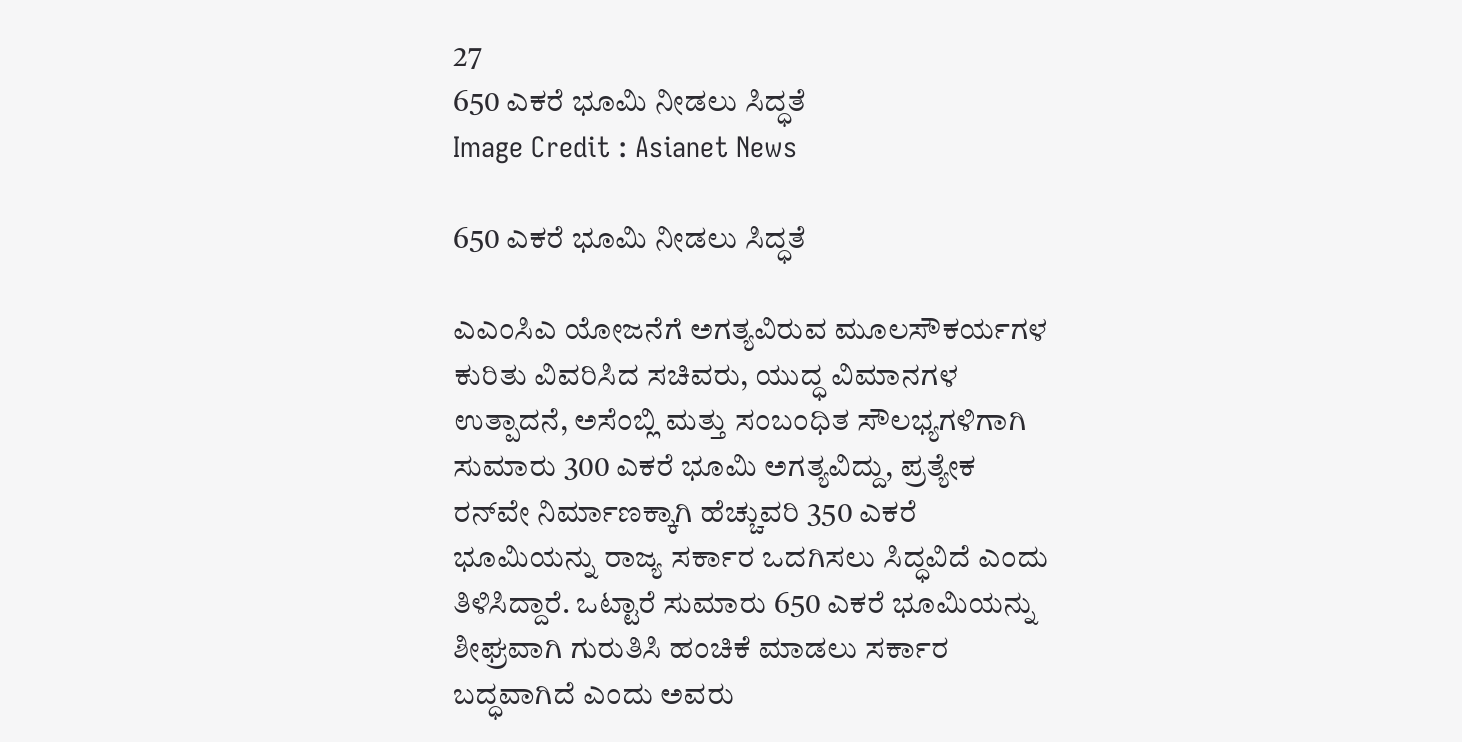27
650 ಎಕರೆ ಭೂಮಿ ನೀಡಲು ಸಿದ್ಧತೆ
Image Credit : Asianet News

650 ಎಕರೆ ಭೂಮಿ ನೀಡಲು ಸಿದ್ಧತೆ

ಎಎಂಸಿಎ ಯೋಜನೆಗೆ ಅಗತ್ಯವಿರುವ ಮೂಲಸೌಕರ್ಯಗಳ ಕುರಿತು ವಿವರಿಸಿದ ಸಚಿವರು, ಯುದ್ಧ ವಿಮಾನಗಳ ಉತ್ಪಾದನೆ, ಅಸೆಂಬ್ಲಿ ಮತ್ತು ಸಂಬಂಧಿತ ಸೌಲಭ್ಯಗಳಿಗಾಗಿ ಸುಮಾರು 300 ಎಕರೆ ಭೂಮಿ ಅಗತ್ಯವಿದ್ದು, ಪ್ರತ್ಯೇಕ ರನ್‌ವೇ ನಿರ್ಮಾಣಕ್ಕಾಗಿ ಹೆಚ್ಚುವರಿ 350 ಎಕರೆ ಭೂಮಿಯನ್ನು ರಾಜ್ಯ ಸರ್ಕಾರ ಒದಗಿಸಲು ಸಿದ್ಧವಿದೆ ಎಂದು ತಿಳಿಸಿದ್ದಾರೆ. ಒಟ್ಟಾರೆ ಸುಮಾರು 650 ಎಕರೆ ಭೂಮಿಯನ್ನು ಶೀಘ್ರವಾಗಿ ಗುರುತಿಸಿ ಹಂಚಿಕೆ ಮಾಡಲು ಸರ್ಕಾರ ಬದ್ಧವಾಗಿದೆ ಎಂದು ಅವರು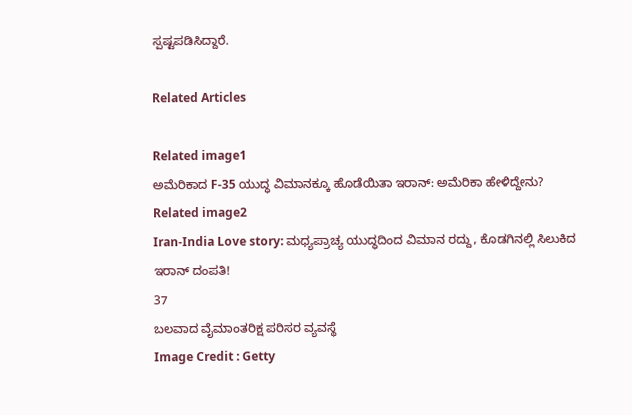ಸ್ಪಷ್ಟಪಡಿಸಿದ್ದಾರೆ.

Related Articles

Related image1
ಅಮೆರಿಕಾದ F-35 ಯುದ್ಧ ವಿಮಾನಕ್ಕೂ ಹೊಡೆಯಿತಾ ಇರಾನ್: ಅಮೆರಿಕಾ ಹೇಳಿದ್ದೇನು?
Related image2
Iran-India Love story: ಮಧ್ಯಪ್ರಾಚ್ಯ ಯುದ್ಧದಿಂದ ವಿಮಾನ ರದ್ದು, ಕೊಡಗಿನಲ್ಲಿ ಸಿಲುಕಿದ ಇರಾನ್ ದಂಪತಿ!
37
ಬಲವಾದ ವೈಮಾಂತರಿಕ್ಷ ಪರಿಸರ ವ್ಯವಸ್ಥೆ
Image Credit : Getty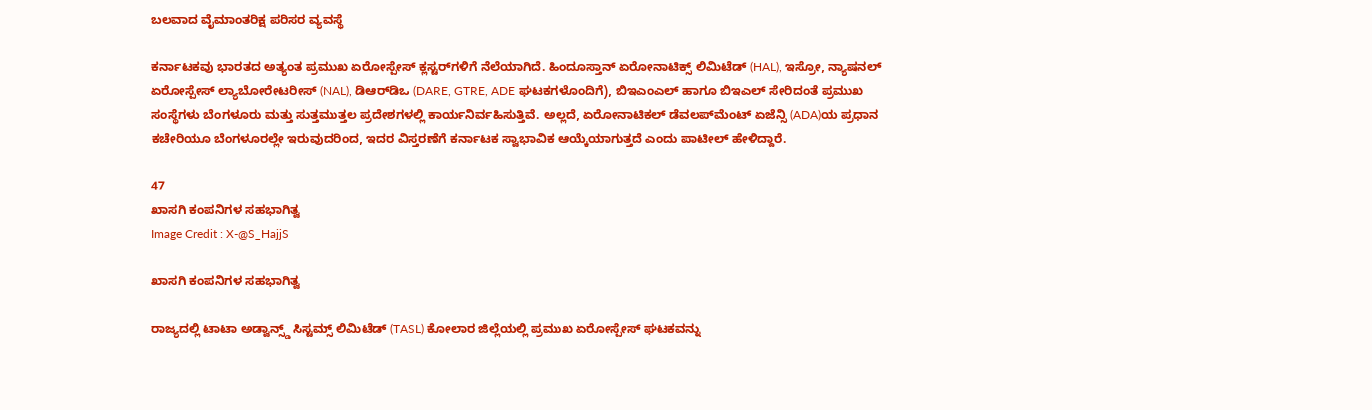ಬಲವಾದ ವೈಮಾಂತರಿಕ್ಷ ಪರಿಸರ ವ್ಯವಸ್ಥೆ

ಕರ್ನಾಟಕವು ಭಾರತದ ಅತ್ಯಂತ ಪ್ರಮುಖ ಏರೋಸ್ಪೇಸ್ ಕ್ಲಸ್ಟರ್‌ಗಳಿಗೆ ನೆಲೆಯಾಗಿದೆ. ಹಿಂದೂಸ್ತಾನ್ ಏರೋನಾಟಿಕ್ಸ್ ಲಿಮಿಟೆಡ್ (HAL), ಇಸ್ರೋ, ನ್ಯಾಷನಲ್ ಏರೋಸ್ಪೇಸ್ ಲ್ಯಾಬೋರೇಟರೀಸ್ (NAL), ಡಿಆರ್‌ಡಿಒ (DARE, GTRE, ADE ಘಟಕಗಳೊಂದಿಗೆ), ಬಿಇಎಂಎಲ್ ಹಾಗೂ ಬಿಇಎಲ್ ಸೇರಿದಂತೆ ಪ್ರಮುಖ ಸಂಸ್ಥೆಗಳು ಬೆಂಗಳೂರು ಮತ್ತು ಸುತ್ತಮುತ್ತಲ ಪ್ರದೇಶಗಳಲ್ಲಿ ಕಾರ್ಯನಿರ್ವಹಿಸುತ್ತಿವೆ. ಅಲ್ಲದೆ, ಏರೋನಾಟಿಕಲ್ ಡೆವಲಪ್‌ಮೆಂಟ್ ಏಜೆನ್ಸಿ (ADA)ಯ ಪ್ರಧಾನ ಕಚೇರಿಯೂ ಬೆಂಗಳೂರಲ್ಲೇ ಇರುವುದರಿಂದ, ಇದರ ವಿಸ್ತರಣೆಗೆ ಕರ್ನಾಟಕ ಸ್ವಾಭಾವಿಕ ಆಯ್ಕೆಯಾಗುತ್ತದೆ ಎಂದು ಪಾಟೀಲ್ ಹೇಳಿದ್ದಾರೆ.

47
ಖಾಸಗಿ ಕಂಪನಿಗಳ ಸಹಭಾಗಿತ್ವ
Image Credit : X-@S_HajjS

ಖಾಸಗಿ ಕಂಪನಿಗಳ ಸಹಭಾಗಿತ್ವ

ರಾಜ್ಯದಲ್ಲಿ ಟಾಟಾ ಅಡ್ವಾನ್ಸ್ಡ್ ಸಿಸ್ಟಮ್ಸ್ ಲಿಮಿಟೆಡ್ (TASL) ಕೋಲಾರ ಜಿಲ್ಲೆಯಲ್ಲಿ ಪ್ರಮುಖ ಏರೋಸ್ಪೇಸ್ ಘಟಕವನ್ನು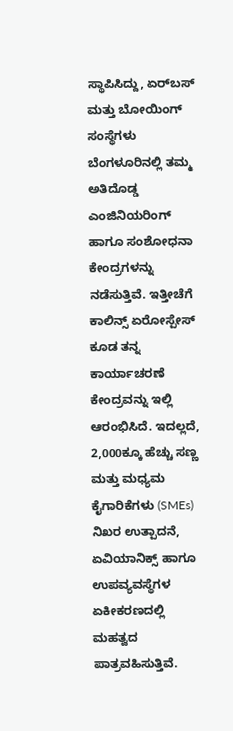ಸ್ಥಾಪಿಸಿದ್ದು, ಏರ್‌ಬಸ್ ಮತ್ತು ಬೋಯಿಂಗ್ ಸಂಸ್ಥೆಗಳು ಬೆಂಗಳೂರಿನಲ್ಲಿ ತಮ್ಮ ಅತಿದೊಡ್ಡ ಎಂಜಿನಿಯರಿಂಗ್ ಹಾಗೂ ಸಂಶೋಧನಾ ಕೇಂದ್ರಗಳನ್ನು ನಡೆಸುತ್ತಿವೆ. ಇತ್ತೀಚೆಗೆ ಕಾಲಿನ್ಸ್ ಏರೋಸ್ಪೇಸ್ ಕೂಡ ತನ್ನ ಕಾರ್ಯಾಚರಣೆ ಕೇಂದ್ರವನ್ನು ಇಲ್ಲಿ ಆರಂಭಿಸಿದೆ. ಇದಲ್ಲದೆ, 2,000ಕ್ಕೂ ಹೆಚ್ಚು ಸಣ್ಣ ಮತ್ತು ಮಧ್ಯಮ ಕೈಗಾರಿಕೆಗಳು (SMEs) ನಿಖರ ಉತ್ಪಾದನೆ, ಏವಿಯಾನಿಕ್ಸ್ ಹಾಗೂ ಉಪವ್ಯವಸ್ಥೆಗಳ ಏಕೀಕರಣದಲ್ಲಿ ಮಹತ್ವದ ಪಾತ್ರವಹಿಸುತ್ತಿವೆ.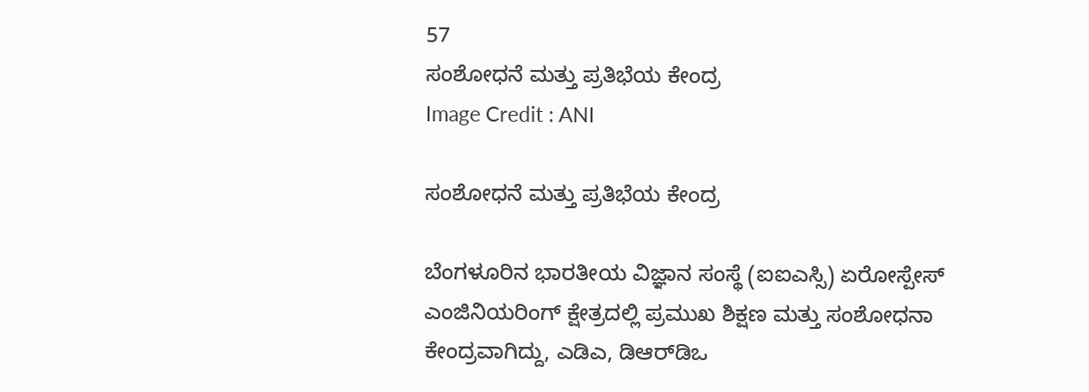57
ಸಂಶೋಧನೆ ಮತ್ತು ಪ್ರತಿಭೆಯ ಕೇಂದ್ರ
Image Credit : ANI

ಸಂಶೋಧನೆ ಮತ್ತು ಪ್ರತಿಭೆಯ ಕೇಂದ್ರ

ಬೆಂಗಳೂರಿನ ಭಾರತೀಯ ವಿಜ್ಞಾನ ಸಂಸ್ಥೆ (ಐಐಎಸ್ಸಿ) ಏರೋಸ್ಪೇಸ್ ಎಂಜಿನಿಯರಿಂಗ್ ಕ್ಷೇತ್ರದಲ್ಲಿ ಪ್ರಮುಖ ಶಿಕ್ಷಣ ಮತ್ತು ಸಂಶೋಧನಾ ಕೇಂದ್ರವಾಗಿದ್ದು, ಎಡಿಎ, ಡಿಆರ್‌ಡಿಒ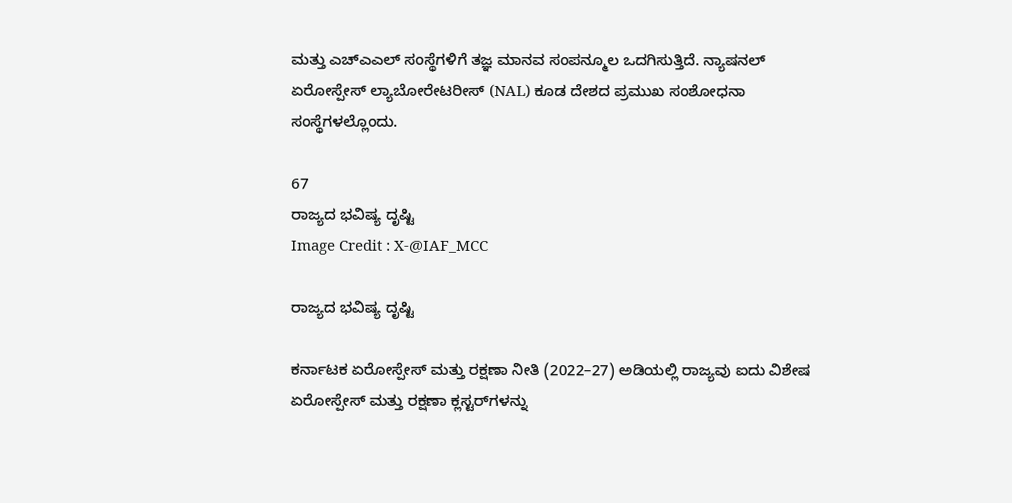ಮತ್ತು ಎಚ್‌ಎಎಲ್ ಸಂಸ್ಥೆಗಳಿಗೆ ತಜ್ಞ ಮಾನವ ಸಂಪನ್ಮೂಲ ಒದಗಿಸುತ್ತಿದೆ. ನ್ಯಾಷನಲ್ ಏರೋಸ್ಪೇಸ್ ಲ್ಯಾಬೋರೇಟರೀಸ್ (NAL) ಕೂಡ ದೇಶದ ಪ್ರಮುಖ ಸಂಶೋಧನಾ ಸಂಸ್ಥೆಗಳಲ್ಲೊಂದು.

67
ರಾಜ್ಯದ ಭವಿಷ್ಯ ದೃಷ್ಟಿ
Image Credit : X-@IAF_MCC

ರಾಜ್ಯದ ಭವಿಷ್ಯ ದೃಷ್ಟಿ

ಕರ್ನಾಟಕ ಏರೋಸ್ಪೇಸ್ ಮತ್ತು ರಕ್ಷಣಾ ನೀತಿ (2022–27) ಅಡಿಯಲ್ಲಿ ರಾಜ್ಯವು ಐದು ವಿಶೇಷ ಏರೋಸ್ಪೇಸ್ ಮತ್ತು ರಕ್ಷಣಾ ಕ್ಲಸ್ಟರ್‌ಗಳನ್ನು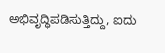ಅಭಿವೃದ್ಧಿಪಡಿಸುತ್ತಿದ್ದು, ಐದು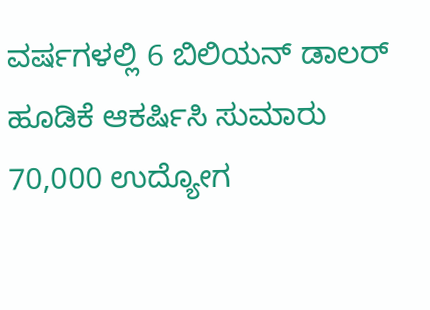ವರ್ಷಗಳಲ್ಲಿ 6 ಬಿಲಿಯನ್ ಡಾಲರ್ ಹೂಡಿಕೆ ಆಕರ್ಷಿಸಿ ಸುಮಾರು 70,000 ಉದ್ಯೋಗ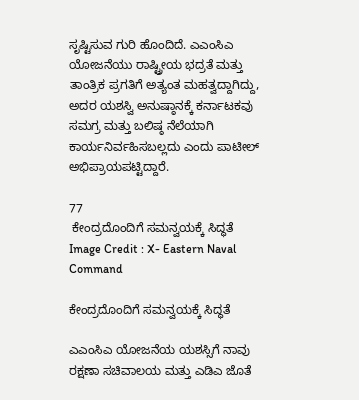ಸೃಷ್ಟಿಸುವ ಗುರಿ ಹೊಂದಿದೆ. ಎಎಂಸಿಎ ಯೋಜನೆಯು ರಾಷ್ಟ್ರೀಯ ಭದ್ರತೆ ಮತ್ತು ತಾಂತ್ರಿಕ ಪ್ರಗತಿಗೆ ಅತ್ಯಂತ ಮಹತ್ವದ್ದಾಗಿದ್ದು, ಅದರ ಯಶಸ್ವಿ ಅನುಷ್ಠಾನಕ್ಕೆ ಕರ್ನಾಟಕವು ಸಮಗ್ರ ಮತ್ತು ಬಲಿಷ್ಠ ನೆಲೆಯಾಗಿ ಕಾರ್ಯನಿರ್ವಹಿಸಬಲ್ಲದು ಎಂದು ಪಾಟೀಲ್ ಅಭಿಪ್ರಾಯಪಟ್ಟಿದ್ದಾರೆ.

77
 ಕೇಂದ್ರದೊಂದಿಗೆ ಸಮನ್ವಯಕ್ಕೆ ಸಿದ್ಧತೆ
Image Credit : X- Eastern Naval Command

ಕೇಂದ್ರದೊಂದಿಗೆ ಸಮನ್ವಯಕ್ಕೆ ಸಿದ್ಧತೆ

ಎಎಂಸಿಎ ಯೋಜನೆಯ ಯಶಸ್ಸಿಗೆ ನಾವು ರಕ್ಷಣಾ ಸಚಿವಾಲಯ ಮತ್ತು ಎಡಿಎ ಜೊತೆ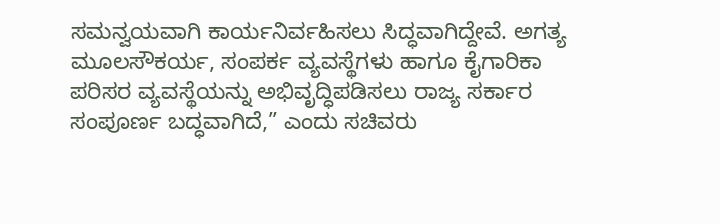ಸಮನ್ವಯವಾಗಿ ಕಾರ್ಯನಿರ್ವಹಿಸಲು ಸಿದ್ಧವಾಗಿದ್ದೇವೆ. ಅಗತ್ಯ ಮೂಲಸೌಕರ್ಯ, ಸಂಪರ್ಕ ವ್ಯವಸ್ಥೆಗಳು ಹಾಗೂ ಕೈಗಾರಿಕಾ ಪರಿಸರ ವ್ಯವಸ್ಥೆಯನ್ನು ಅಭಿವೃದ್ಧಿಪಡಿಸಲು ರಾಜ್ಯ ಸರ್ಕಾರ ಸಂಪೂರ್ಣ ಬದ್ಧವಾಗಿದೆ,” ಎಂದು ಸಚಿವರು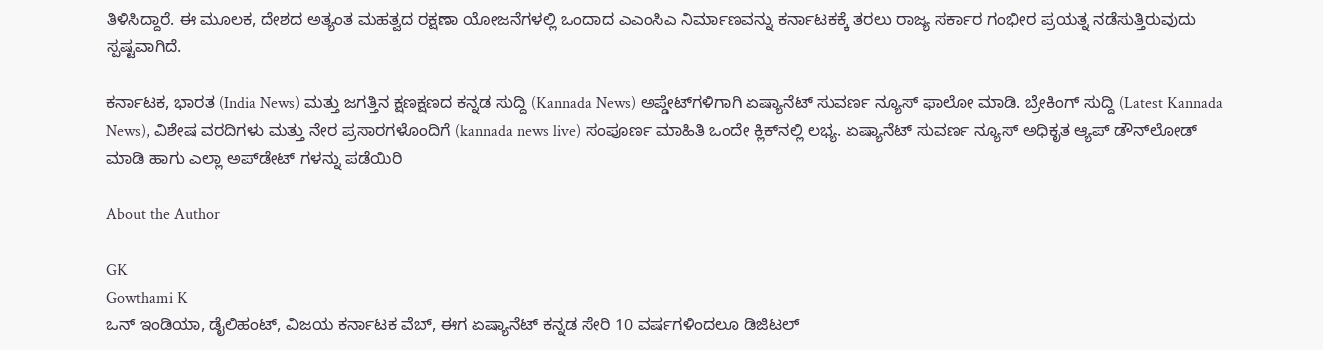ತಿಳಿಸಿದ್ದಾರೆ. ಈ ಮೂಲಕ, ದೇಶದ ಅತ್ಯಂತ ಮಹತ್ವದ ರಕ್ಷಣಾ ಯೋಜನೆಗಳಲ್ಲಿ ಒಂದಾದ ಎಎಂಸಿಎ ನಿರ್ಮಾಣವನ್ನು ಕರ್ನಾಟಕಕ್ಕೆ ತರಲು ರಾಜ್ಯ ಸರ್ಕಾರ ಗಂಭೀರ ಪ್ರಯತ್ನ ನಡೆಸುತ್ತಿರುವುದು ಸ್ಪಷ್ಟವಾಗಿದೆ.

ಕರ್ನಾಟಕ, ಭಾರತ (India News) ಮತ್ತು ಜಗತ್ತಿನ ಕ್ಷಣಕ್ಷಣದ ಕನ್ನಡ ಸುದ್ದಿ (Kannada News) ಅಪ್ಡೇಟ್‌ಗಳಿಗಾಗಿ ಏಷ್ಯಾನೆಟ್ ಸುವರ್ಣ ನ್ಯೂಸ್‌ ಫಾಲೋ ಮಾಡಿ. ಬ್ರೇಕಿಂಗ್ ಸುದ್ದಿ (Latest Kannada News), ವಿಶೇಷ ವರದಿಗಳು ಮತ್ತು ನೇರ ಪ್ರಸಾರಗಳೊಂದಿಗೆ (kannada news live) ಸಂಪೂರ್ಣ ಮಾಹಿತಿ ಒಂದೇ ಕ್ಲಿಕ್‌ನಲ್ಲಿ ಲಭ್ಯ. ಏಷ್ಯಾನೆಟ್ ಸುವರ್ಣ ನ್ಯೂಸ್ ಅಧಿಕೃತ ಆ್ಯಪ್ ಡೌನ್‌ಲೋಡ್ ಮಾಡಿ ಹಾಗು ಎಲ್ಲಾ ಅಪ್‌ಡೇಟ್ ಗಳನ್ನು ಪಡೆಯಿರಿ

About the Author

GK
Gowthami K
ಒನ್ ಇಂಡಿಯಾ, ಡೈಲಿಹಂಟ್‌, ವಿಜಯ ಕರ್ನಾಟಕ ವೆಬ್‌, ಈಗ ಏಷ್ಯಾನೆಟ್ ಕನ್ನಡ ಸೇರಿ 10 ವರ್ಷಗಳಿಂದಲೂ ಡಿಜಿಟಲ್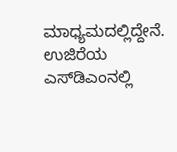ಮಾಧ್ಯಮದಲ್ಲಿದ್ದೇನೆ. ಉಜಿರೆಯ ಎಸ್‌ಡಿಎಂನಲ್ಲಿ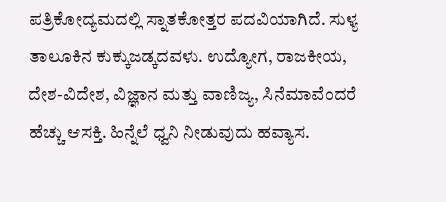ಪತ್ರಿಕೋದ್ಯಮದಲ್ಲಿ ಸ್ನಾತಕೋತ್ತರ ಪದವಿಯಾಗಿದೆ. ಸುಳ್ಯ ತಾಲೂಕಿನ ಕುಕ್ಕುಜಡ್ಕದವಳು. ಉದ್ಯೋಗ, ರಾಜಕೀಯ, ದೇಶ-ವಿದೇಶ, ವಿಜ್ಞಾನ ಮತ್ತು ವಾಣಿಜ್ಯ, ಸಿನೆಮಾವೆಂದರೆ ಹೆಚ್ಚು ಆಸಕ್ತಿ. ಹಿನ್ನೆಲೆ ಧ್ವನಿ ನೀಡುವುದು ಹವ್ಯಾಸ.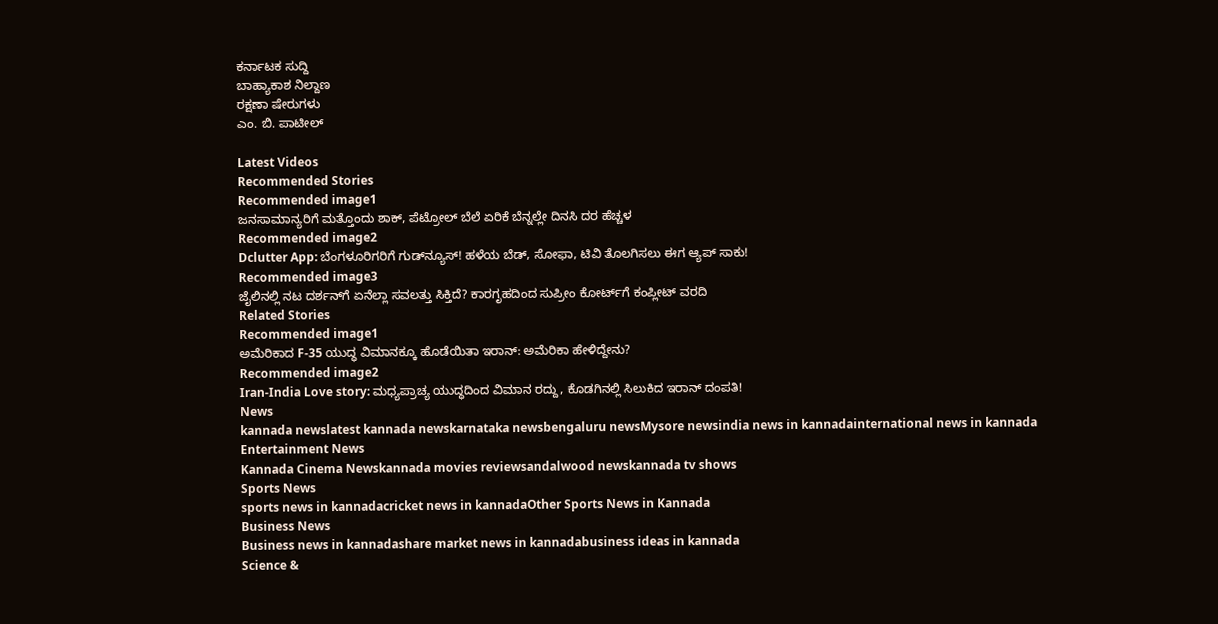ಕರ್ನಾಟಕ ಸುದ್ದಿ
ಬಾಹ್ಯಾಕಾಶ ನಿಲ್ದಾಣ
ರಕ್ಷಣಾ ಷೇರುಗಳು
ಎಂ. ಬಿ. ಪಾಟೀಲ್

Latest Videos
Recommended Stories
Recommended image1
ಜನಸಾಮಾನ್ಯರಿಗೆ ಮತ್ತೊಂದು ಶಾಕ್, ಪೆಟ್ರೋಲ್ ಬೆಲೆ ಏರಿಕೆ ಬೆನ್ನಲ್ಲೇ ದಿನಸಿ ದರ ಹೆಚ್ಚಳ
Recommended image2
Dclutter App: ಬೆಂಗಳೂರಿಗರಿಗೆ ಗುಡ್‌ನ್ಯೂಸ್! ಹಳೆಯ ಬೆಡ್‌, ಸೋಫಾ, ಟಿವಿ ತೊಲಗಿಸಲು ಈಗ ಆ್ಯಪ್ ಸಾಕು!
Recommended image3
ಜೈಲಿನಲ್ಲಿ ನಟ ದರ್ಶನ್‌ಗೆ ಏನೆಲ್ಲಾ ಸವಲತ್ತು ಸಿಕ್ತಿದೆ? ಕಾರಗೃಹದಿಂದ ಸುಪ್ರೀಂ ಕೋರ್ಟ್‌ಗೆ ಕಂಪ್ಲೀಟ್ ವರದಿ
Related Stories
Recommended image1
ಅಮೆರಿಕಾದ F-35 ಯುದ್ಧ ವಿಮಾನಕ್ಕೂ ಹೊಡೆಯಿತಾ ಇರಾನ್: ಅಮೆರಿಕಾ ಹೇಳಿದ್ದೇನು?
Recommended image2
Iran-India Love story: ಮಧ್ಯಪ್ರಾಚ್ಯ ಯುದ್ಧದಿಂದ ವಿಮಾನ ರದ್ದು, ಕೊಡಗಿನಲ್ಲಿ ಸಿಲುಕಿದ ಇರಾನ್ ದಂಪತಿ!
News
kannada newslatest kannada newskarnataka newsbengaluru newsMysore newsindia news in kannadainternational news in kannada
Entertainment News
Kannada Cinema Newskannada movies reviewsandalwood newskannada tv shows
Sports News
sports news in kannadacricket news in kannadaOther Sports News in Kannada
Business News
Business news in kannadashare market news in kannadabusiness ideas in kannada
Science &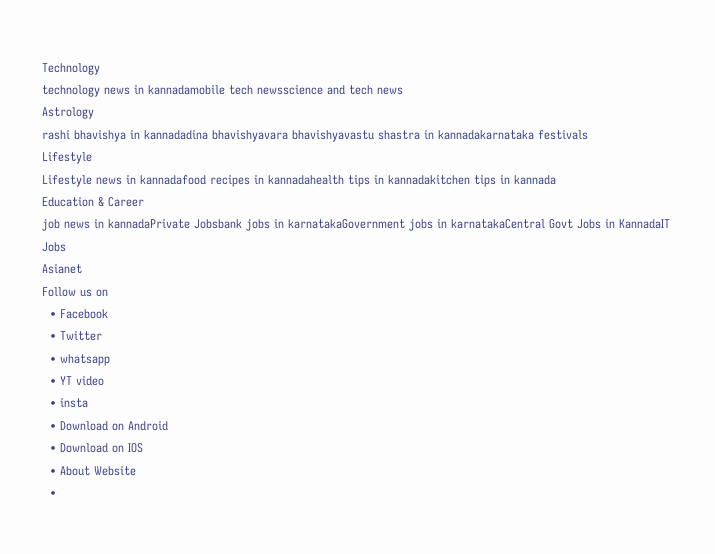Technology
technology news in kannadamobile tech newsscience and tech news
Astrology
rashi bhavishya in kannadadina bhavishyavara bhavishyavastu shastra in kannadakarnataka festivals
Lifestyle
Lifestyle news in kannadafood recipes in kannadahealth tips in kannadakitchen tips in kannada
Education & Career
job news in kannadaPrivate Jobsbank jobs in karnatakaGovernment jobs in karnatakaCentral Govt Jobs in KannadaIT Jobs
Asianet
Follow us on
  • Facebook
  • Twitter
  • whatsapp
  • YT video
  • insta
  • Download on Android
  • Download on IOS
  • About Website
  •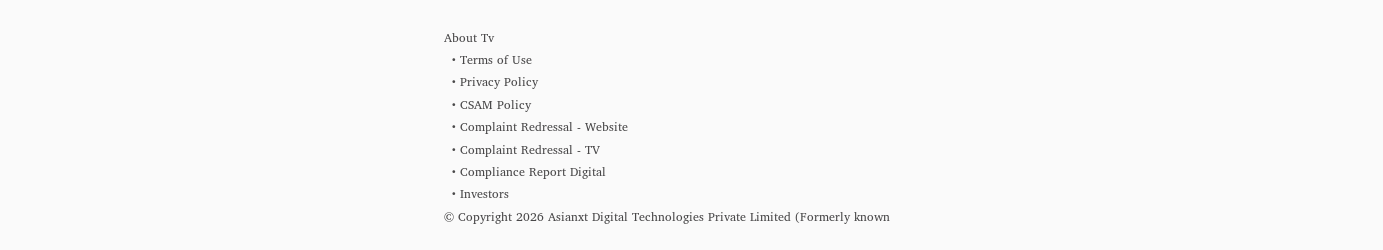About Tv
  • Terms of Use
  • Privacy Policy
  • CSAM Policy
  • Complaint Redressal - Website
  • Complaint Redressal - TV
  • Compliance Report Digital
  • Investors
© Copyright 2026 Asianxt Digital Technologies Private Limited (Formerly known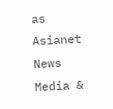as Asianet News Media &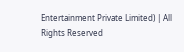Entertainment Private Limited) | All Rights Reserved